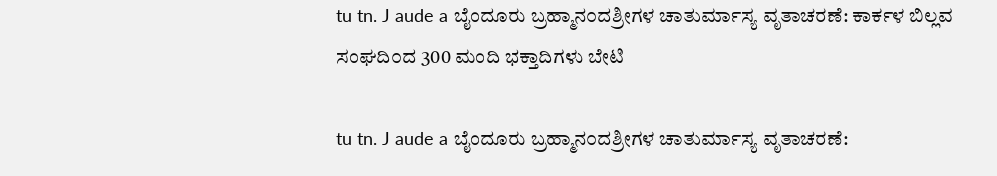tu tn. J aude a ಬೈಂದೂರು ಬ್ರಹ್ಮಾನ೦ದಶ್ರೀಗಳ ಚಾತುರ್ಮಾಸ್ಯ ವೃತಾಚರಣೆ: ಕಾರ್ಕಳ ಬಿಲ್ಲವ ಸಂಘದಿ೦ದ 300 ಮಂದಿ ಭಕ್ತಾದಿಗಳು ಬೇಟಿ

tu tn. J aude a ಬೈಂದೂರು ಬ್ರಹ್ಮಾನ೦ದಶ್ರೀಗಳ ಚಾತುರ್ಮಾಸ್ಯ ವೃತಾಚರಣೆ: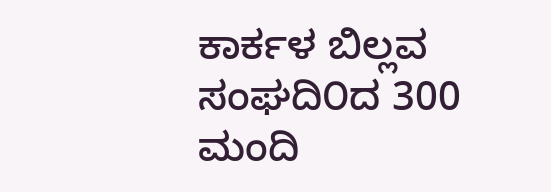ಕಾರ್ಕಳ ಬಿಲ್ಲವ ಸಂಘದಿ೦ದ 300 ಮಂದಿ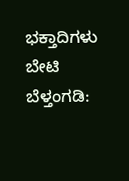ಭಕ್ತಾದಿಗಳು ಬೇಟಿ ಬೆಳ್ತಂಗಡಿ: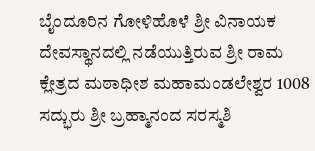ಬೈಂದೂರಿನ ಗೋಳಿಹೊಳೆ ಶ್ರೀ ವಿನಾಯಕ ದೇವಸ್ಥಾನದಲ್ಲಿ ನಡೆಯುತ್ತಿರುವ ಶ್ರೀ ರಾಮ ಕ್ಲೇತ್ರದ ಮಠಾಧೀಶ ಮಹಾಮಂಡಲೇಶ್ವರ 1008 ಸದ್ಭುರು ಶ್ರೀ ಬ್ರಹ್ಮಾನಂದ ಸರಸ್ಮಶಿ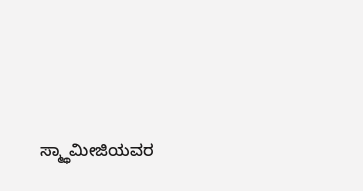ಸ್ಮ್ಥಾಮೀಜಿಯವರ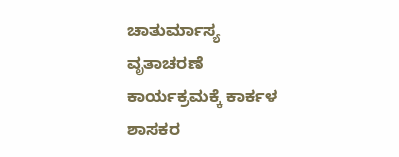ಚಾತುರ್ಮಾಸ್ಯ ವೃತಾಚರಣೆ ಕಾರ್ಯಕ್ರಮಕ್ಕೆ ಕಾರ್ಕಳ ಶಾಸಕರ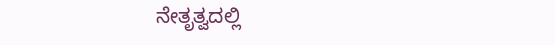ನೇತೃತ್ವದಲ್ಲಿ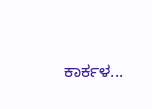ಕಾರ್ಕಳ...